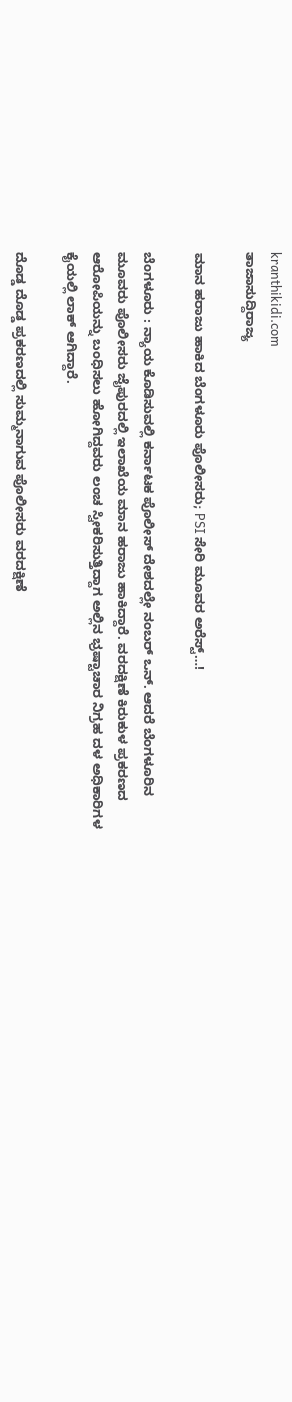kranthikidi.com
ತಾಜಾಸುದ್ದಿರಾಜ್ಯ

ಮಾನ ಹರಾಜು ಹಾಕಿದ ಬೆಂಗಳೂರು ಪೊಲೀಸರು; PSI ಸೇರಿ ಮೂವರ ಅರೆಸ್ಟ್‌…!

ಬೆಂಗಳೂರು : ನ್ಯಾಯ ಕೊಡಿಸುವಲ್ಲಿ ಕರ್ನಾಟಕ ಪೊಲೀಸ್ ದೇಶದಲ್ಲೇ ನಂಬರ್ ಒನ್. ಆದರೆ ಬೆಂಗಳೂರಿನ ಮೂವರು ಪೊಲೀಸರು ಜೈಪುರದಲ್ಲಿ ಇಲಾಖೆಯ ಮಾನ ಹರಾಜು ಹಾಕಿದ್ದಾರೆ. ವರದಕ್ಷಿಣೆ ಕಿರುಕುಳ ಪ್ರಕರಣದ ಆರೋಪಿ‌ಯನ್ನು ಬಂಧಿಸಲು ಹೋಗಿದ್ದವರು ಲಂಚ ಸ್ವೀಕರಿಸುತ್ತಿದ್ದಾಗ ಅಲ್ಲಿನ ಭ್ರಷ್ಟಾಚಾರ ನಿಗ್ರಹ ದಳ ಅಧಿಕಾರಿಗಳ ಕೈಯಲ್ಲಿ ಲಾಕ್ ಆಗಿದ್ದಾರೆ.

ದೊಡ್ಡ ದೊಡ್ಡ ಪ್ರಕರಣದಲ್ಲಿ ಸುಮ್ಮನಾಗುವ ಪೊಲೀಸರು ವರದಕ್ಷಿಣೆ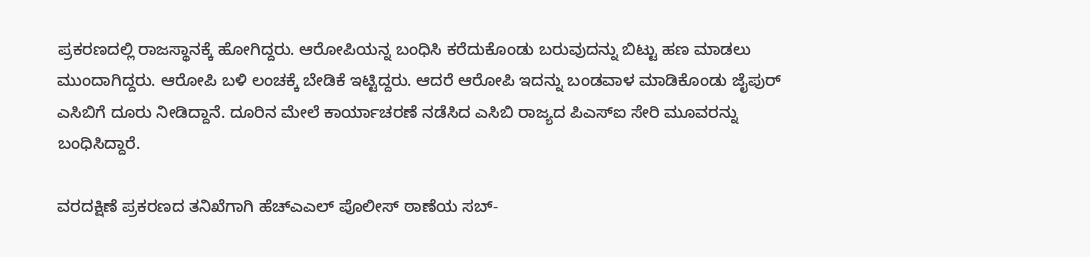ಪ್ರಕರಣದಲ್ಲಿ ರಾಜಸ್ಥಾನಕ್ಕೆ ಹೋಗಿದ್ದರು. ಆರೋಪಿಯನ್ನ ಬಂಧಿಸಿ ಕರೆದುಕೊಂಡು ಬರುವುದನ್ನು ಬಿಟ್ಟು ಹಣ ಮಾಡಲು ಮುಂದಾಗಿದ್ದರು. ಆರೋಪಿ ಬಳಿ ಲಂಚಕ್ಕೆ ಬೇಡಿಕೆ ಇಟ್ಟಿದ್ದರು. ಆದರೆ ಆರೋಪಿ ಇದನ್ನು ಬಂಡವಾಳ ಮಾಡಿಕೊಂಡು ಜೈಪುರ್ ಎಸಿಬಿಗೆ ದೂರು ನೀಡಿದ್ದಾನೆ. ದೂರಿನ‌ ಮೇಲೆ ಕಾರ್ಯಾಚರಣೆ ನಡೆಸಿದ ಎಸಿಬಿ ರಾಜ್ಯದ ಪಿಎಸ್ಐ ಸೇರಿ ಮೂವರನ್ನು ಬಂಧಿಸಿದ್ದಾರೆ.

ವರದಕ್ಷಿಣೆ ಪ್ರಕರಣದ ತನಿಖೆಗಾಗಿ ಹೆಚ್ಎಎಲ್ ಪೊಲೀಸ್ ಠಾಣೆಯ ಸಬ್-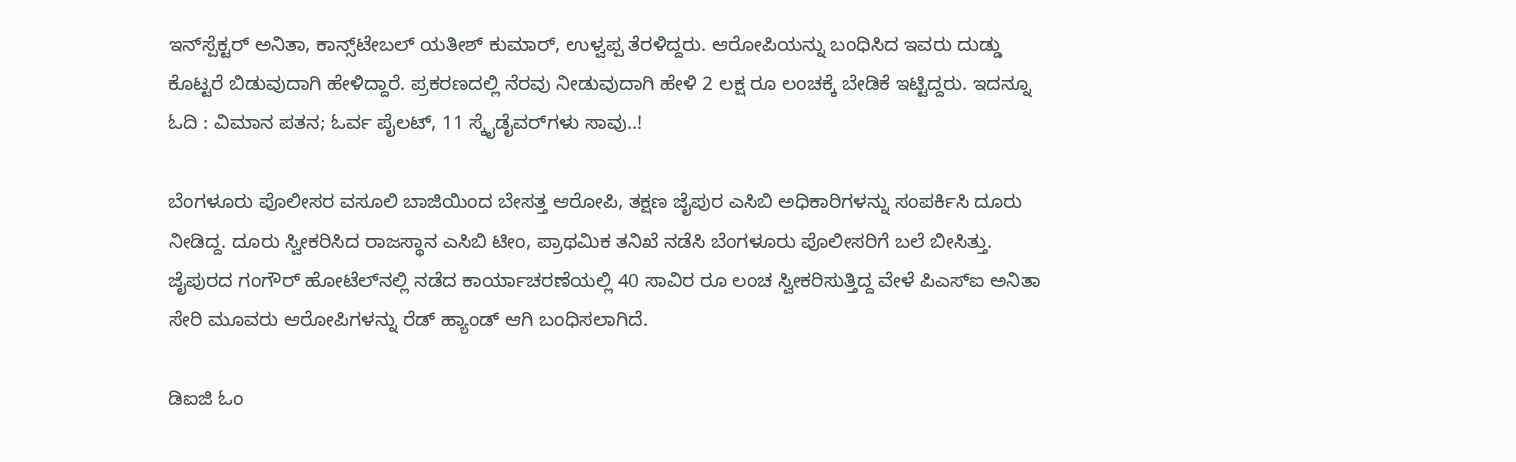ಇನ್‌ಸ್ಪೆಕ್ಟರ್ ಅನಿತಾ, ಕಾನ್ಸ್‌ಟೇಬಲ್ ಯತೀಶ್ ಕುಮಾರ್, ಉಳ್ವಪ್ಪ ತೆರಳಿದ್ದರು‌. ಆರೋಪಿಯನ್ನು ಬಂಧಿಸಿದ ಇವರು ದುಡ್ಡು ಕೊಟ್ಟರೆ ಬಿಡುವುದಾಗಿ ಹೇಳಿದ್ದಾರೆ. ಪ್ರಕರಣದಲ್ಲಿ ನೆರವು ನೀಡುವುದಾಗಿ ಹೇಳಿ 2 ಲಕ್ಷ ರೂ ಲಂಚಕ್ಕೆ ಬೇಡಿಕೆ ಇಟ್ಟಿದ್ದರು. ಇದನ್ನೂ ಓದಿ : ವಿಮಾನ ಪತನ; ಓರ್ವ ಪೈಲಟ್‌, 11 ಸ್ಕೈಡೈವರ್‌ಗಳು ಸಾವು..!

ಬೆಂಗಳೂರು ಪೊಲೀಸರ ವಸೂಲಿ ಬಾಜಿಯಿಂದ ಬೇಸತ್ತ ಆರೋಪಿ, ತಕ್ಷಣ ಜೈಪುರ ಎಸಿಬಿ ಅಧಿಕಾರಿಗಳನ್ನು ಸಂಪರ್ಕಿಸಿ ದೂರು ನೀಡಿದ್ದ. ದೂರು ಸ್ವೀಕರಿಸಿದ ರಾಜಸ್ಥಾನ ಎಸಿಬಿ ಟೀಂ, ಪ್ರಾಥಮಿಕ ತನಿಖೆ ನಡೆಸಿ ಬೆಂಗಳೂರು ಪೊಲೀಸರಿಗೆ ಬಲೆ ಬೀಸಿತ್ತು. ಜೈಪುರದ ಗಂಗೌರ್ ಹೋಟೆಲ್‌ನಲ್ಲಿ ನಡೆದ ಕಾರ್ಯಾಚರಣೆಯಲ್ಲಿ 40 ಸಾವಿರ ರೂ ಲಂಚ ಸ್ವೀಕರಿಸುತ್ತಿದ್ದ ವೇಳೆ ಪಿಎಸ್ಐ ಅನಿತಾ ಸೇರಿ ಮೂವರು ಆರೋಪಿಗಳನ್ನು ರೆಡ್ ಹ್ಯಾಂಡ್ ಆಗಿ ಬಂಧಿಸಲಾಗಿದೆ.

ಡಿಐಜಿ ಓಂ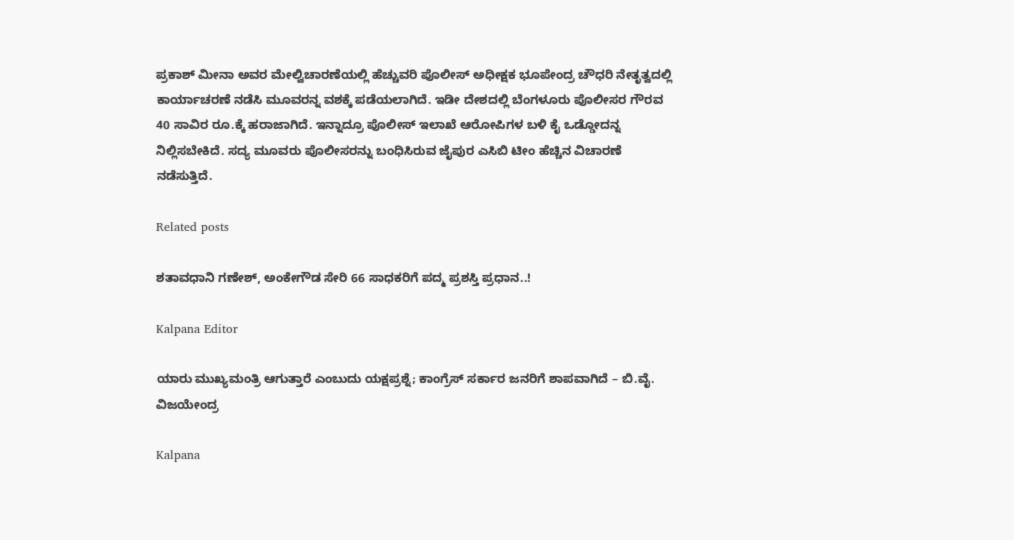ಪ್ರಕಾಶ್ ಮೀನಾ ಅವರ ಮೇಲ್ವಿಚಾರಣೆಯಲ್ಲಿ ಹೆಚ್ಚುವರಿ ಪೊಲೀಸ್ ಅಧೀಕ್ಷಕ ಭೂಪೇಂದ್ರ ಚೌಧರಿ ನೇತೃತ್ವದಲ್ಲಿ ಕಾರ್ಯಾಚರಣೆ ನಡೆಸಿ ಮೂವರನ್ನ ವಶಕ್ಕೆ ಪಡೆಯಲಾಗಿದೆ. ಇಡೀ ದೇಶದಲ್ಲಿ ಬೆಂಗಳೂರು ಪೊಲೀಸರ ಗೌರವ 40 ಸಾವಿರ ರೂ.ಕ್ಕೆ ಹರಾಜಾಗಿದೆ‌. ಇನ್ನಾದ್ರೂ ಪೊಲೀಸ್ ಇಲಾಖೆ ಆರೋಪಿಗಳ ಬಳಿ ಕೈ ಒಡ್ಡೋದನ್ನ ನಿಲ್ಲಿಸಬೇಕಿದೆ. ಸದ್ಯ ಮೂವರು ಪೊಲೀಸರನ್ನು ಬಂಧಿಸಿರುವ ಜೈಪುರ ಎಸಿಬಿ ಟೀಂ ಹೆಚ್ಚಿನ ವಿಚಾರಣೆ ನಡೆಸುತ್ತಿದೆ.

Related posts

ಶತಾವಧಾನಿ ಗಣೇಶ್, ಅಂಕೇಗೌಡ ಸೇರಿ 66 ಸಾಧಕರಿಗೆ ಪದ್ಮ ಪ್ರಶಸ್ತಿ ಪ್ರಧಾನ..!

Kalpana Editor

ಯಾರು ಮುಖ್ಯಮಂತ್ರಿ ಆಗುತ್ತಾರೆ ಎಂಬುದು ಯಕ್ಷಪ್ರಶ್ನೆ; ಕಾಂಗ್ರೆಸ್ ಸರ್ಕಾರ ಜನರಿಗೆ ಶಾಪವಾಗಿದೆ – ಬಿ.ವೈ. ವಿಜಯೇಂದ್ರ

Kalpana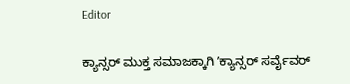Editor

ಕ್ಯಾನ್ಸರ್ ಮುಕ್ತ ಸಮಾಜಕ್ಕಾಗಿ ʼಕ್ಯಾನ್ಸರ್ ಸರ್ವೈವರ್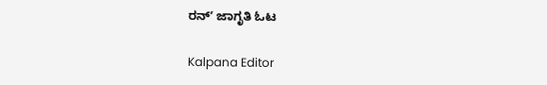ರನ್ʼ ಜಾಗೃತಿ ಓಟ

Kalpana Editor